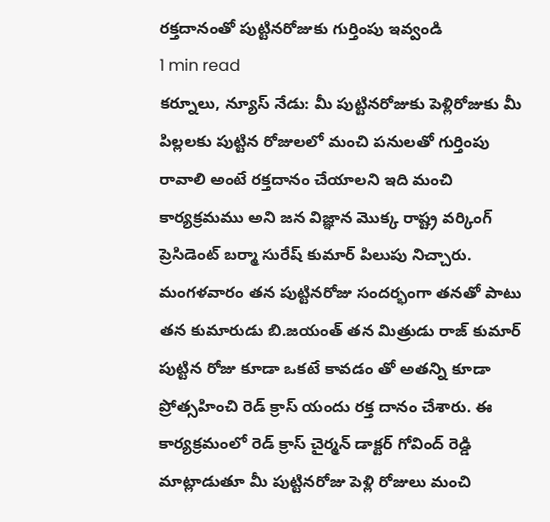రక్తదానంతో పుట్టినరోజుకు గుర్తింపు ఇవ్వండి
1 min read
కర్నూలు, న్యూస్ నేడు: మీ పుట్టినరోజుకు పెళ్లిరోజుకు మీ పిల్లలకు పుట్టిన రోజులలో మంచి పనులతో గుర్తింపు రావాలి అంటే రక్తదానం చేయాలని ఇది మంచి కార్యక్రమము అని జన విజ్ఞాన మొక్క రాష్ట్ర వర్కింగ్ ప్రెసిడెంట్ బర్మా సురేష్ కుమార్ పిలుపు నిచ్చారు. మంగళవారం తన పుట్టినరోజు సందర్భంగా తనతో పాటు తన కుమారుడు బి.జయంత్ తన మిత్రుడు రాజ్ కుమార్ పుట్టిన రోజు కూడా ఒకటే కావడం తో అతన్ని కూడా ప్రోత్సహించి రెడ్ క్రాస్ యందు రక్త దానం చేశారు. ఈ కార్యక్రమంలో రెడ్ క్రాస్ చైర్మన్ డాక్టర్ గోవింద్ రెడ్డి మాట్లాడుతూ మీ పుట్టినరోజు పెళ్లి రోజులు మంచి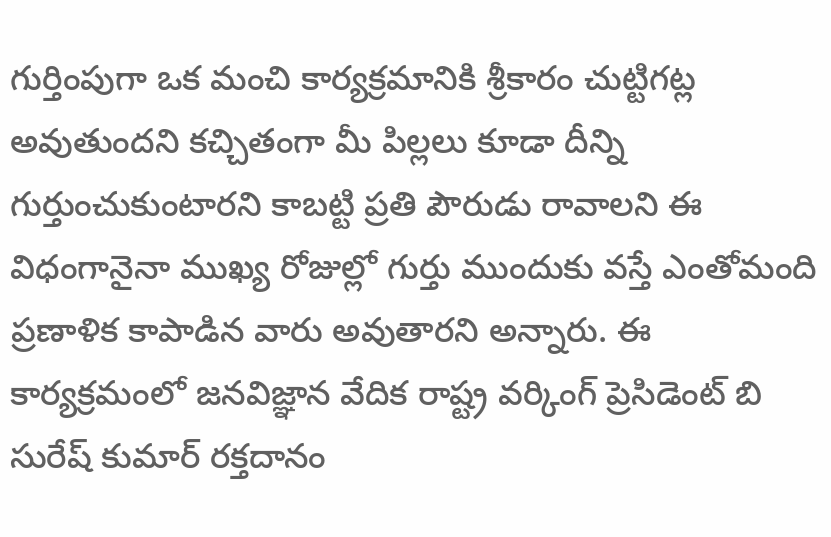గుర్తింపుగా ఒక మంచి కార్యక్రమానికి శ్రీకారం చుట్టిగట్ల అవుతుందని కచ్చితంగా మీ పిల్లలు కూడా దీన్ని గుర్తుంచుకుంటారని కాబట్టి ప్రతి పౌరుడు రావాలని ఈ విధంగానైనా ముఖ్య రోజుల్లో గుర్తు ముందుకు వస్తే ఎంతోమంది ప్రణాళిక కాపాడిన వారు అవుతారని అన్నారు. ఈ కార్యక్రమంలో జనవిజ్ఞాన వేదిక రాష్ట్ర వర్కింగ్ ప్రెసిడెంట్ బి సురేష్ కుమార్ రక్తదానం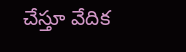చేస్తూ వేదిక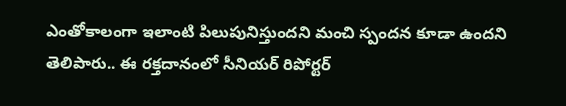ఎంతోకాలంగా ఇలాంటి పిలుపునిస్తుందని మంచి స్పందన కూడా ఉందని తెలిపారు.. ఈ రక్తదానంలో సీనియర్ రిపోర్టర్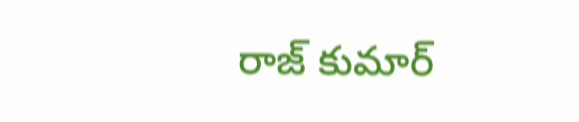రాజ్ కుమార్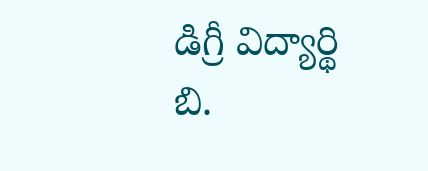డిగ్రీ విద్యార్థి బి.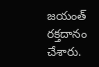జయంత్ రక్తదానం చేశారు.